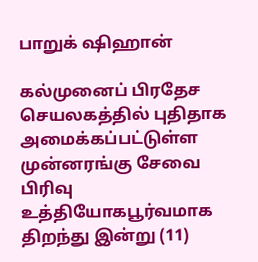பாறுக் ஷிஹான்

கல்முனைப் பிரதேச செயலகத்தில் புதிதாக அமைக்கப்பட்டுள்ள முன்னரங்கு சேவை பிரிவு உத்தியோகபூர்வமாக திறந்து இன்று (11)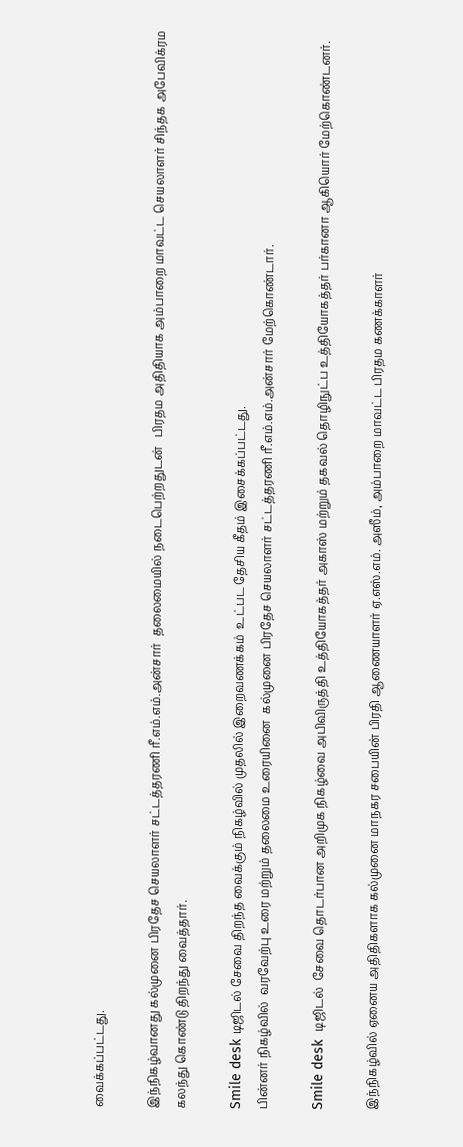வைக்கப்பட்டது.

இந்நிகழ்வானது கல்முனை பிரதேச செயலாளர் சட்டத்தரணி ரீ.எம்.எம்.அன்சார்  தலைமையில் நடைபெற்றதுடன்   பிரதம அதிதியாக அம்பாறை மாவட்ட செயலாளர் சிந்தக அபேவிக்ரம கலந்து கொண்டு திறந்து வைத்தார்.

Smile desk டிஜிடல் சேவை திறந்த வைக்கும் நிகழ்வில் முதலில் இறைவணக்கம்  உட்பட தேசிய கீதம் இசைக்கப்பட்டது.
பின்னர் நிகழ்வில்  வரவேற்பு உரை மற்றும் தலைமை உரையினை  கல்முனை பிரதேச செயலாளர் சட்டத்தரணி ரீ.எம்.எம்.அன்சார் மேற்கொண்டார்.

Smile desk  டிஜிடல்  சேவை தொடர்பான அறிமுக நிகழ்வை அபிவிருத்தி உத்தியோகத்தர் அகாஸ் மற்றும் தகவல் தொழிநுட்ப உத்தியோகத்தர் பர்கானா ஆகியொர் மேற்கொண்டனர்.

இந்நிகழ்வில் ஏனைய அதிதிகளாக கல்முனை மாநகர சபையின் பிரதி ஆணையாளர் ஏ.எஸ்.எம். அஸீம், அம்பாறை மாவட்ட பிரதம கணக்காளர்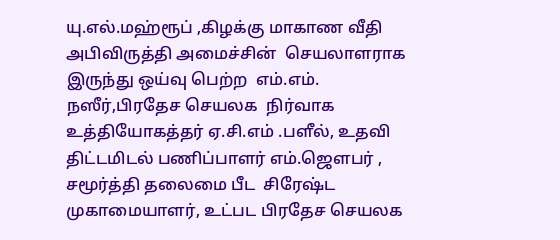யு.எல்.மஹ்ரூப் ,கிழக்கு மாகாண வீதி அபிவிருத்தி அமைச்சின்  செயலாளராக இருந்து ஒய்வு பெற்ற  எம்.எம். நஸீர்,பிரதேச செயலக  நிர்வாக உத்தியோகத்தர் ஏ.சி.எம் .பளீல், உதவி திட்டமிடல் பணிப்பாளர் எம்.ஜெளபர் , சமூர்த்தி தலைமை பீட  சிரேஷ்ட முகாமையாளர், உட்பட பிரதேச செயலக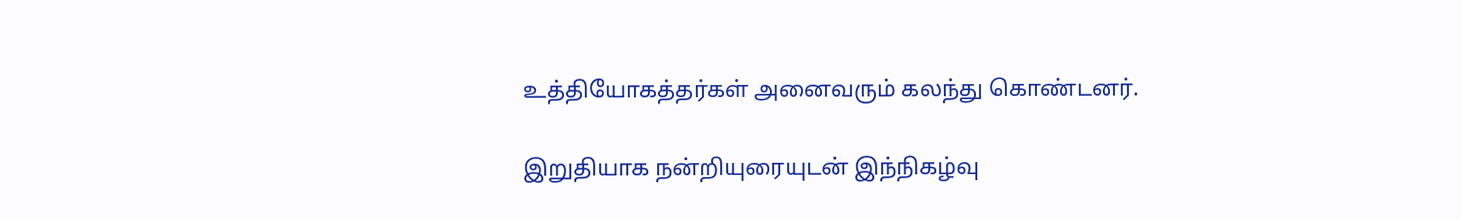உத்தியோகத்தர்கள் அனைவரும் கலந்து கொண்டனர்.

இறுதியாக நன்றியுரையுடன் இந்நிகழ்வு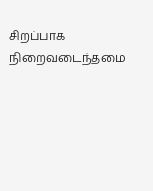சிறப்பாக நிறைவடைந்தமை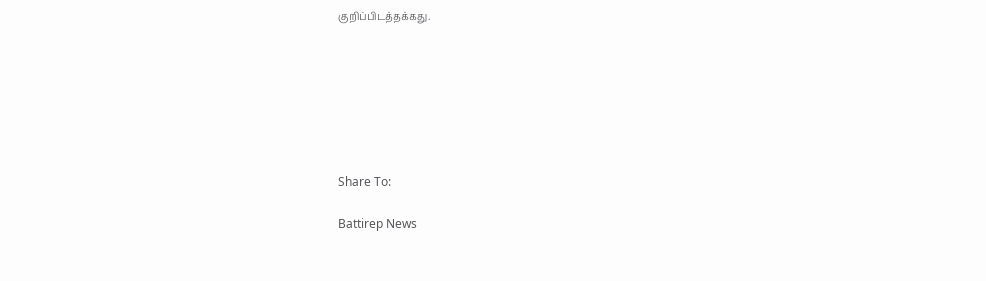குறிப்பிடத்தக்கது.







Share To:

Battirep News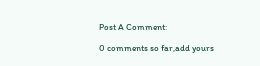Post A Comment:

0 comments so far,add yours